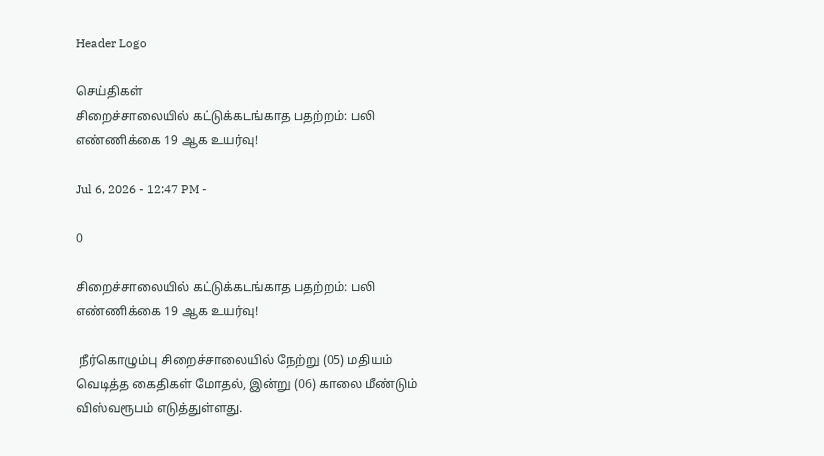Header Logo

செய்திகள்
சிறைச்சாலையில் கட்டுக்கடங்காத பதற்றம்: பலி எண்ணிக்கை 19 ஆக உயர்வு!

Jul 6, 2026 - 12:47 PM -

0

சிறைச்சாலையில் கட்டுக்கடங்காத பதற்றம்: பலி எண்ணிக்கை 19 ஆக உயர்வு!

 நீர்கொழும்பு சிறைச்சாலையில் நேற்று (05) மதியம் வெடித்த கைதிகள் மோதல், இன்று (06) காலை மீண்டும் விஸ்வரூபம் எடுத்துள்ளது.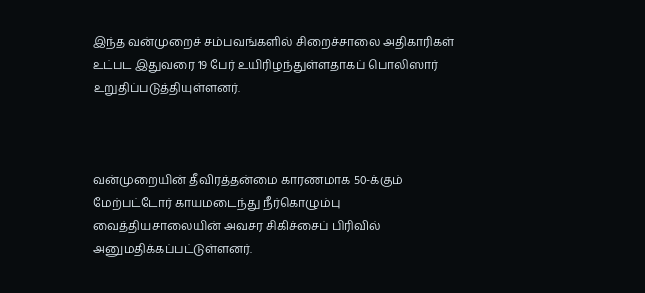இந்த வன்முறைச் சம்பவங்களில் சிறைச்சாலை அதிகாரிகள் உட்பட இதுவரை 19 பேர் உயிரிழந்துள்ளதாகப் பொலிஸார் உறுதிப்படுத்தியுள்ளனர்.



வன்முறையின் தீவிரத்தன்மை காரணமாக 50-க்கும் மேற்பட்டோர் காயமடைந்து நீர்கொழும்பு வைத்தியசாலையின் அவசர சிகிச்சைப் பிரிவில் அனுமதிக்கப்பட்டுள்ளனர்.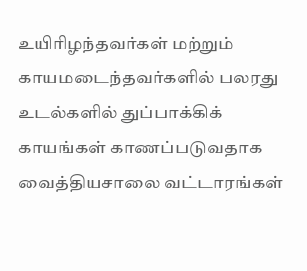உயிரிழந்தவர்கள் மற்றும் காயமடைந்தவர்களில் பலரது உடல்களில் துப்பாக்கிக் காயங்கள் காணப்படுவதாக வைத்தியசாலை வட்டாரங்கள்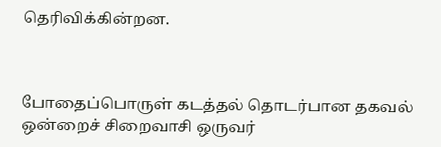தெரிவிக்கின்றன.



போதைப்பொருள் கடத்தல் தொடர்பான தகவல் ஒன்றைச் சிறைவாசி ஒருவர்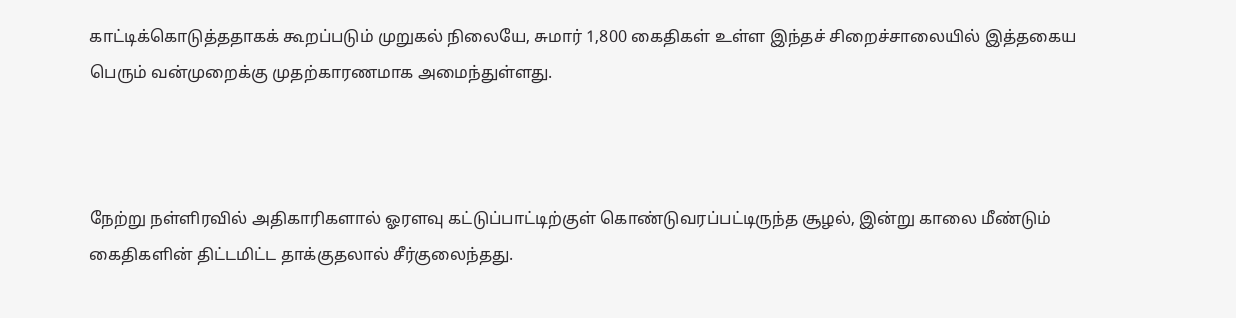காட்டிக்கொடுத்ததாகக் கூறப்படும் முறுகல் நிலையே, சுமார் 1,800 கைதிகள் உள்ள இந்தச் சிறைச்சாலையில் இத்தகைய பெரும் வன்முறைக்கு முதற்காரணமாக அமைந்துள்ளது.



நேற்று நள்ளிரவில் அதிகாரிகளால் ஓரளவு கட்டுப்பாட்டிற்குள் கொண்டுவரப்பட்டிருந்த சூழல், இன்று காலை மீண்டும் கைதிகளின் திட்டமிட்ட தாக்குதலால் சீர்குலைந்தது.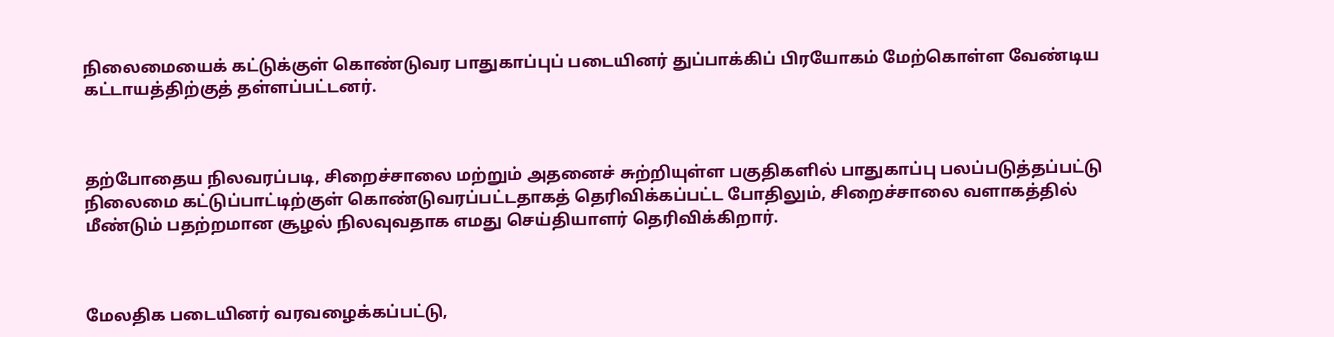நிலைமையைக் கட்டுக்குள் கொண்டுவர பாதுகாப்புப் படையினர் துப்பாக்கிப் பிரயோகம் மேற்கொள்ள வேண்டிய கட்டாயத்திற்குத் தள்ளப்பட்டனர்.



தற்போதைய நிலவரப்படி, சிறைச்சாலை மற்றும் அதனைச் சுற்றியுள்ள பகுதிகளில் பாதுகாப்பு பலப்படுத்தப்பட்டு நிலைமை கட்டுப்பாட்டிற்குள் கொண்டுவரப்பட்டதாகத் தெரிவிக்கப்பட்ட போதிலும், சிறைச்சாலை வளாகத்தில் மீண்டும் பதற்றமான சூழல் நிலவுவதாக எமது செய்தியாளர் தெரிவிக்கிறார்.



மேலதிக படையினர் வரவழைக்கப்பட்டு,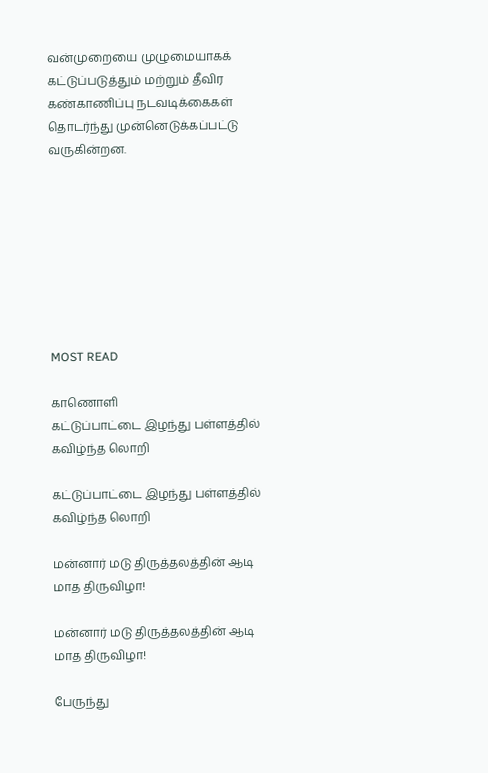வன்முறையை முழுமையாகக் கட்டுப்படுத்தும் மற்றும் தீவிர கண்காணிப்பு நடவடிக்கைகள் தொடர்ந்து முன்னெடுக்கப்பட்டு வருகின்றன.








MOST READ

காணொளி
கட்டுப்பாட்டை இழந்து பள்ளத்தில் கவிழ்ந்த லொறி

கட்டுப்பாட்டை இழந்து பள்ளத்தில் கவிழ்ந்த லொறி

மன்னார் மடு திருத்தலத்தின் ஆடி மாத திருவிழா!

மன்னார் மடு திருத்தலத்தின் ஆடி மாத திருவிழா!

பேருந்து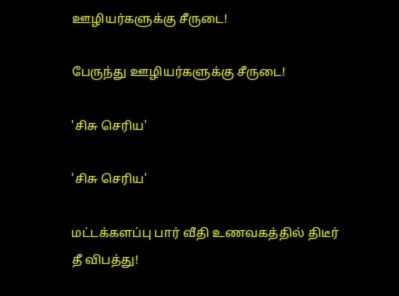ஊழியர்களுக்கு சீருடை!

பேருந்து ஊழியர்களுக்கு சீருடை!

'சிசு செரிய'

'சிசு செரிய'

மட்டக்களப்பு பார் வீதி உணவகத்தில் திடீர் தீ விபத்து!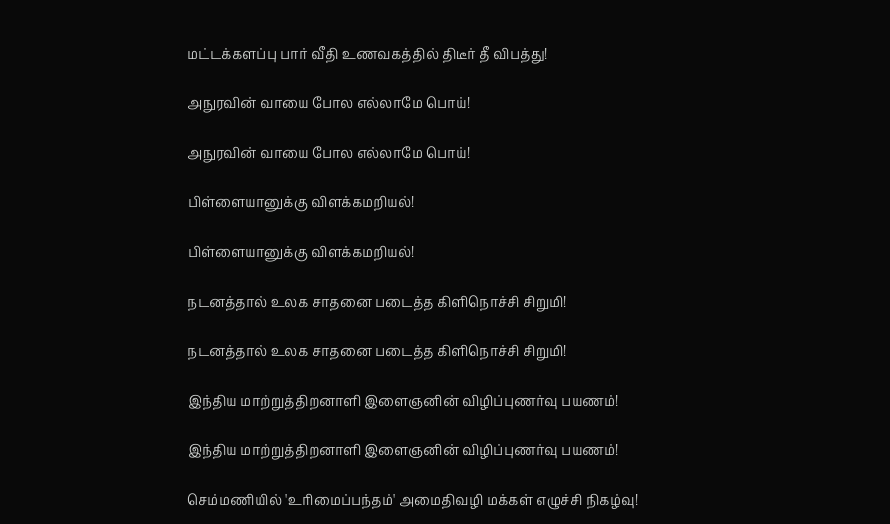மட்டக்களப்பு பார் வீதி உணவகத்தில் திடீர் தீ விபத்து!

அநுரவின் வாயை போல எல்லாமே பொய்!

அநுரவின் வாயை போல எல்லாமே பொய்!

பிள்ளையானுக்கு விளக்கமறியல்!

பிள்ளையானுக்கு விளக்கமறியல்!

நடனத்தால் உலக சாதனை படைத்த கிளிநொச்சி சிறுமி!

நடனத்தால் உலக சாதனை படைத்த கிளிநொச்சி சிறுமி!

இந்திய மாற்றுத்திறனாளி இளைஞனின் விழிப்புணர்வு பயணம்!

இந்திய மாற்றுத்திறனாளி இளைஞனின் விழிப்புணர்வு பயணம்!

செம்மணியில் 'உரிமைப்பந்தம்' அமைதிவழி மக்கள் எழுச்சி நிகழ்வு!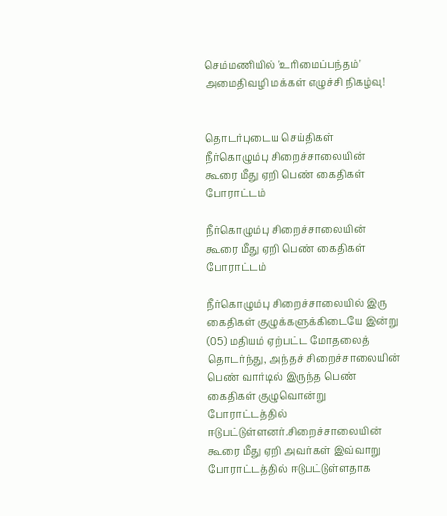செம்மணியில் 'உரிமைப்பந்தம்' அமைதிவழி மக்கள் எழுச்சி நிகழ்வு!


தொடர்புடைய செய்திகள்
நீர்கொழும்பு சிறைச்சாலையின் கூரை மீது ஏறி பெண் கைதிகள் போராட்டம்

நீர்கொழும்பு சிறைச்சாலையின் கூரை மீது ஏறி பெண் கைதிகள் போராட்டம்

நீர்கொழும்பு சிறைச்சாலையில் இரு கைதிகள் குழுக்களுக்கிடையே இன்று (05) மதியம் ஏற்பட்ட மோதலைத் தொடர்ந்து, அந்தச் சிறைச்சாலையின் பெண் வார்டில் இருந்த பெண் கைதிகள் குழுவொன்று போராட்டத்தில் ஈடுபட்டுள்ளனர்.சிறைச்சாலையின் கூரை மீது ஏறி அவர்கள் இவ்வாறு போராட்டத்தில் ஈடுபட்டுள்ளதாக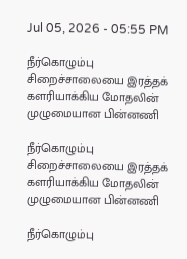Jul 05, 2026 - 05:55 PM

நீர்கொழும்பு சிறைச்சாலையை இரத்தக் களரியாக்கிய மோதலின் முழுமையான பின்னணி

நீர்கொழும்பு சிறைச்சாலையை இரத்தக் களரியாக்கிய மோதலின் முழுமையான பின்னணி

நீர்கொழும்பு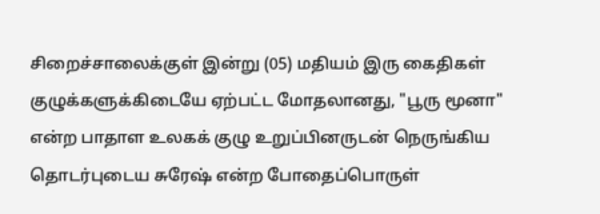சிறைச்சாலைக்குள் இன்று (05) மதியம் இரு கைதிகள் குழுக்களுக்கிடையே ஏற்பட்ட மோதலானது, "பூரு மூனா" என்ற பாதாள உலகக் குழு உறுப்பினருடன் நெருங்கிய தொடர்புடைய சுரேஷ் என்ற போதைப்பொருள்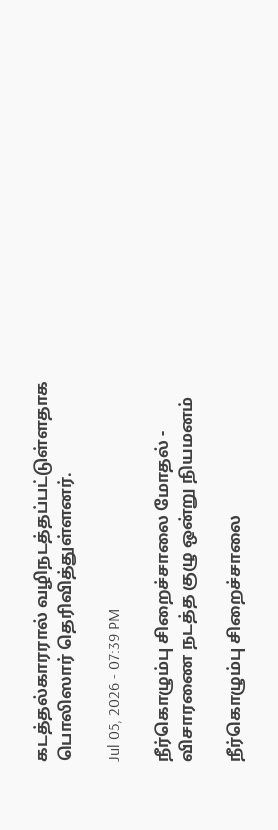கடத்தல்காரரால் வழிநடத்தப்பட்டுள்ளதாக பொலிஸார் தெரிவித்துள்ளனர்.

Jul 05, 2026 - 07:39 PM

நீர்கொழும்பு சிறைச்சாலை மோதல் - விசாரணை நடத்த குழு ஒன்று நியமனம்

நீர்கொழும்பு சிறைச்சாலை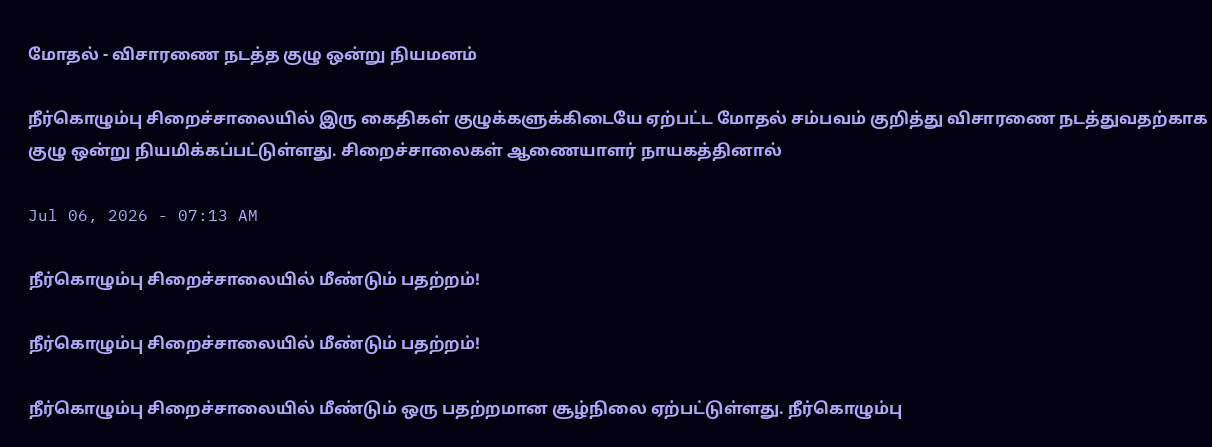மோதல் - விசாரணை நடத்த குழு ஒன்று நியமனம்

நீர்கொழும்பு சிறைச்சாலையில் இரு கைதிகள் குழுக்களுக்கிடையே ஏற்பட்ட மோதல் சம்பவம் குறித்து விசாரணை நடத்துவதற்காக குழு ஒன்று நியமிக்கப்பட்டுள்ளது. சிறைச்சாலைகள் ஆணையாளர் நாயகத்தினால்

Jul 06, 2026 - 07:13 AM

நீர்கொழும்பு சிறைச்சாலையில் மீண்டும் பதற்றம்!

நீர்கொழும்பு சிறைச்சாலையில் மீண்டும் பதற்றம்!

நீர்கொழும்பு சிறைச்சாலையில் மீண்டும் ஒரு பதற்றமான சூழ்நிலை ஏற்பட்டுள்ளது. நீர்கொழும்பு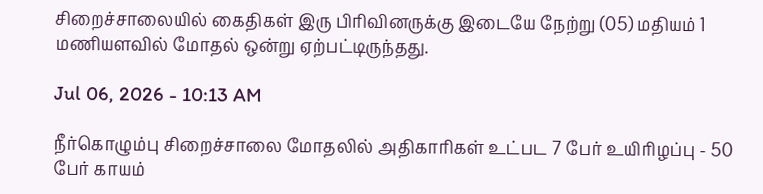சிறைச்சாலையில் கைதிகள் இரு பிரிவினருக்கு இடையே நேற்று (05) மதியம் 1 மணியளவில் மோதல் ஒன்று ஏற்பட்டிருந்தது.

Jul 06, 2026 - 10:13 AM

நீர்கொழும்பு சிறைச்சாலை மோதலில் அதிகாரிகள் உட்பட 7 பேர் உயிரிழப்பு - 50 பேர் காயம்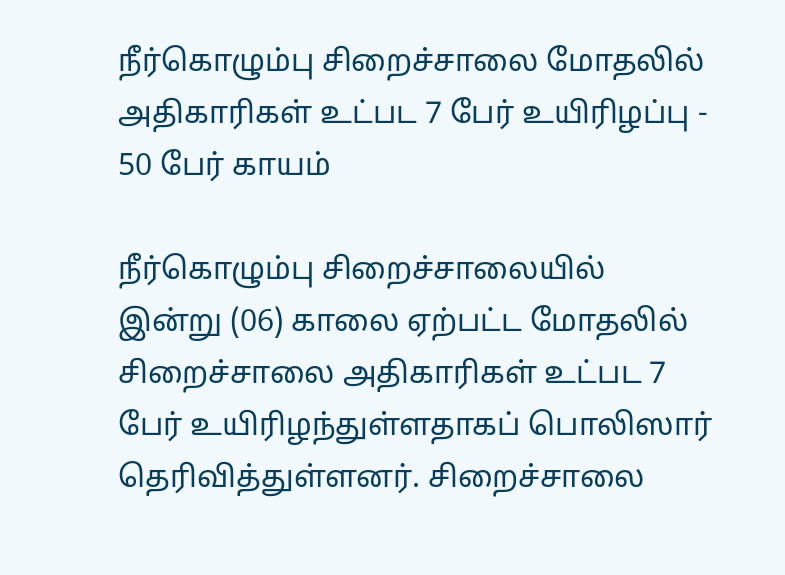நீர்கொழும்பு சிறைச்சாலை மோதலில் அதிகாரிகள் உட்பட 7 பேர் உயிரிழப்பு - 50 பேர் காயம்

நீர்கொழும்பு சிறைச்சாலையில் இன்று (06) காலை ஏற்பட்ட மோதலில் சிறைச்சாலை அதிகாரிகள் உட்பட 7 பேர் உயிரிழந்துள்ளதாகப் பொலிஸார் தெரிவித்துள்ளனர். சிறைச்சாலை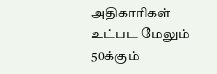அதிகாரிகள் உட்பட மேலும் 50க்கும்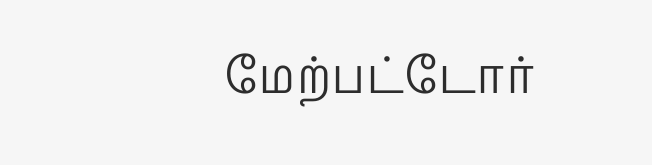மேற்பட்டோர்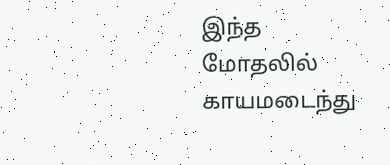இந்த மோதலில் காயமடைந்து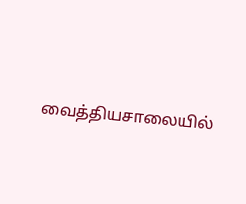வைத்தியசாலையில்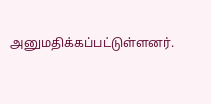அனுமதிக்கப்பட்டுள்ளனர்.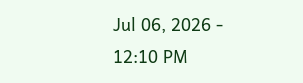Jul 06, 2026 - 12:10 PM